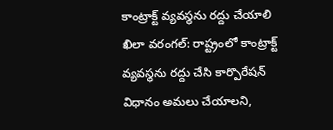కాంట్రాక్ట్ వ్యవస్థను రద్దు చేయాలి
ఖిలా వరంగల్: రాష్ట్రంలో కాంట్రాక్ట్ వ్యవస్థను రద్దు చేసి కార్పొరేషన్ విధానం అమలు చేయాలని,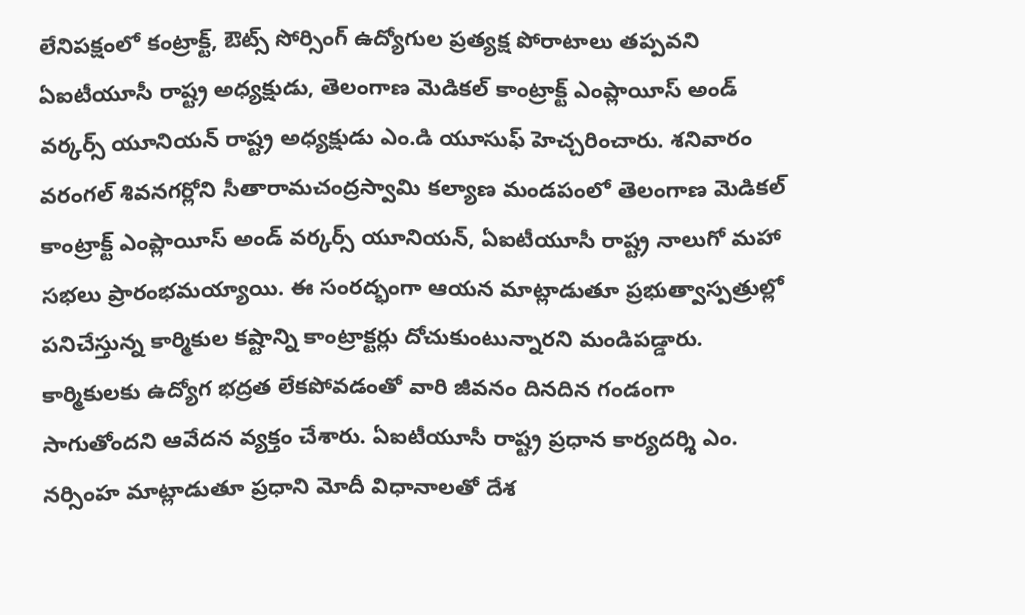లేనిపక్షంలో కంట్రాక్ట్, ఔట్స్ సోర్సింగ్ ఉద్యోగుల ప్రత్యక్ష పోరాటాలు తప్పవని ఏఐటీయూసీ రాష్ట్ర అధ్యక్షుడు, తెలంగాణ మెడికల్ కాంట్రాక్ట్ ఎంప్లాయీస్ అండ్ వర్కర్స్ యూనియన్ రాష్ట్ర అధ్యక్షుడు ఎం.డి యూసుఫ్ హెచ్చరించారు. శనివారం వరంగల్ శివనగర్లోని సీతారామచంద్రస్వామి కల్యాణ మండపంలో తెలంగాణ మెడికల్ కాంట్రాక్ట్ ఎంప్లాయీస్ అండ్ వర్కర్స్ యూనియన్, ఏఐటీయూసీ రాష్ట్ర నాలుగో మహా సభలు ప్రారంభమయ్యాయి. ఈ సంరద్భంగా ఆయన మాట్లాడుతూ ప్రభుత్వాస్పత్రుల్లో పనిచేస్తున్న కార్మికుల కష్టాన్ని కాంట్రాక్టర్లు దోచుకుంటున్నారని మండిపడ్డారు. కార్మికులకు ఉద్యోగ భద్రత లేకపోవడంతో వారి జీవనం దినదిన గండంగా సాగుతోందని ఆవేదన వ్యక్తం చేశారు. ఏఐటీయూసీ రాష్ట్ర ప్రధాన కార్యదర్శి ఎం. నర్సింహ మాట్లాడుతూ ప్రధాని మోదీ విధానాలతో దేశ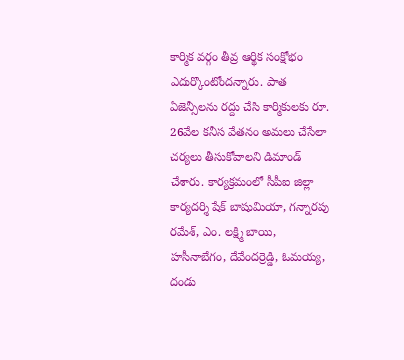కార్మిక వర్గం తీవ్ర ఆర్థిక సంక్షోభం ఎదుర్కొంటోందన్నారు. పాత ఏజెన్సీలను రద్దు చేసి కార్మికులకు రూ. 26వేల కనీస వేతనం అమలు చేసేలా చర్యలు తీసుకోవాలని డిమాండ్ చేశారు. కార్యక్రమంలో సీపీఐ జిల్లా కార్యదర్శి షేక్ బాషుమియా, గన్నారపు రమేశ్, ఎం. లక్ష్మి బాయి, హసీనాబేగం, దేవేందర్రెడ్డి, ఓమయ్య, దండు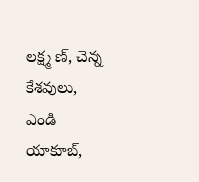లక్ష్మ ణ్, చెన్న కేశవులు, ఎండి యాకూబ్,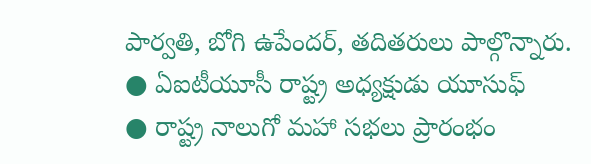పార్వతి, బోగి ఉపేందర్, తదితరులు పాల్గొన్నారు.
● ఏఐటీయూసీ రాష్ట్ర అధ్యక్షుడు యూసుఫ్
● రాష్ట్ర నాలుగో మహా సభలు ప్రారంభం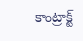కాంట్రాక్ట్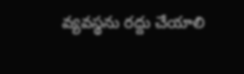వ్యవస్థను రద్దు చేయాలి